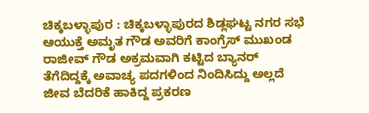ಚಿಕ್ಕಬಳ್ಳಾಪುರ : ಚಿಕ್ಕಬಳ್ಳಾಪುರದ ಶಿಡ್ಲಘಟ್ಟ ನಗರ ಸಭೆ ಆಯುಕ್ತೆ ಅಮೃತ ಗೌಡ ಅವರಿಗೆ ಕಾಂಗ್ರೆಸ್ ಮುಖಂಡ ರಾಜೀವ್ ಗೌಡ ಅಕ್ರಮವಾಗಿ ಕಟ್ಟಿದ ಬ್ಯಾನರ್ ತೆಗೆದಿದ್ದಕ್ಕೆ ಅವಾಚ್ಯ ಪದಗಳಿಂದ ನಿಂದಿಸಿದ್ದು ಅಲ್ಲದೆ ಜೀವ ಬೆದರಿಕೆ ಹಾಕಿದ್ದ ಪ್ರಕರಣ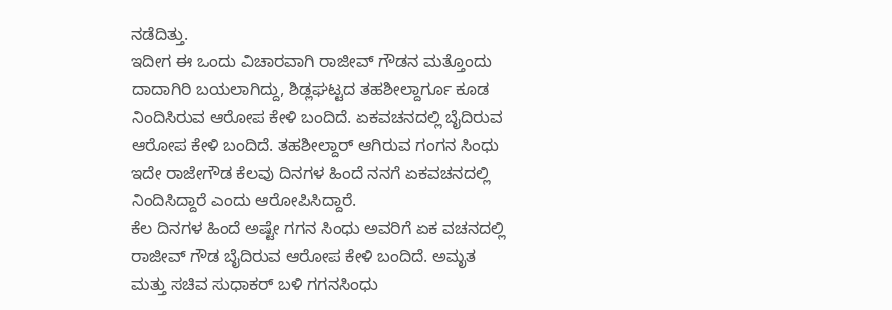ನಡೆದಿತ್ತು.
ಇದೀಗ ಈ ಒಂದು ವಿಚಾರವಾಗಿ ರಾಜೀವ್ ಗೌಡನ ಮತ್ತೊಂದು ದಾದಾಗಿರಿ ಬಯಲಾಗಿದ್ದು, ಶಿಡ್ಲಘಟ್ಟದ ತಹಶೀಲ್ದಾರ್ಗೂ ಕೂಡ ನಿಂದಿಸಿರುವ ಆರೋಪ ಕೇಳಿ ಬಂದಿದೆ. ಏಕವಚನದಲ್ಲಿ ಬೈದಿರುವ ಆರೋಪ ಕೇಳಿ ಬಂದಿದೆ. ತಹಶೀಲ್ದಾರ್ ಆಗಿರುವ ಗಂಗನ ಸಿಂಧು ಇದೇ ರಾಜೇಗೌಡ ಕೆಲವು ದಿನಗಳ ಹಿಂದೆ ನನಗೆ ಏಕವಚನದಲ್ಲಿ ನಿಂದಿಸಿದ್ದಾರೆ ಎಂದು ಆರೋಪಿಸಿದ್ದಾರೆ.
ಕೆಲ ದಿನಗಳ ಹಿಂದೆ ಅಷ್ಟೇ ಗಗನ ಸಿಂಧು ಅವರಿಗೆ ಏಕ ವಚನದಲ್ಲಿ ರಾಜೀವ್ ಗೌಡ ಬೈದಿರುವ ಆರೋಪ ಕೇಳಿ ಬಂದಿದೆ. ಅಮೃತ ಮತ್ತು ಸಚಿವ ಸುಧಾಕರ್ ಬಳಿ ಗಗನಸಿಂಧು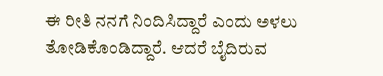ಈ ರೀತಿ ನನಗೆ ನಿಂದಿಸಿದ್ದಾರೆ ಎಂದು ಅಳಲು ತೋಡಿಕೊಂಡಿದ್ದಾರೆ. ಆದರೆ ಬೈದಿರುವ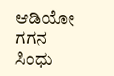ಆಡಿಯೋ ಗಗನ ಸಿಂಧು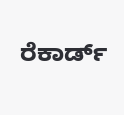ರೆಕಾರ್ಡ್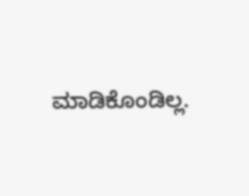ಮಾಡಿಕೊಂಡಿಲ್ಲ.